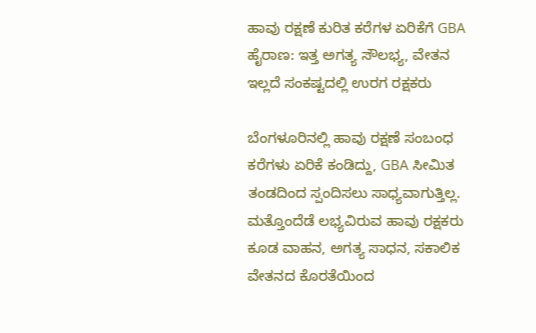ಹಾವು ರಕ್ಷಣೆ ಕುರಿತ ಕರೆಗಳ ಏರಿಕೆಗೆ GBA ಹೈರಾಣ: ಇತ್ತ ಅಗತ್ಯ ಸೌಲಭ್ಯ, ವೇತನ ಇಲ್ಲದೆ ಸಂಕಷ್ಟದಲ್ಲಿ ಉರಗ ರಕ್ಷಕರು

ಬೆಂಗಳೂರಿನಲ್ಲಿ ಹಾವು ರಕ್ಷಣೆ ಸಂಬಂಧ ಕರೆಗಳು ಏರಿಕೆ ಕಂಡಿದ್ದು, GBA ಸೀಮಿತ ತಂಡದಿಂದ ಸ್ಪಂದಿಸಲು ಸಾಧ್ಯವಾಗುತ್ತಿಲ್ಲ. ಮತ್ತೊಂದೆಡೆ ಲಭ್ಯವಿರುವ ಹಾವು ರಕ್ಷಕರು ಕೂಡ ವಾಹನ, ಅಗತ್ಯ ಸಾಧನ, ಸಕಾಲಿಕ ವೇತನದ ಕೊರತೆಯಿಂದ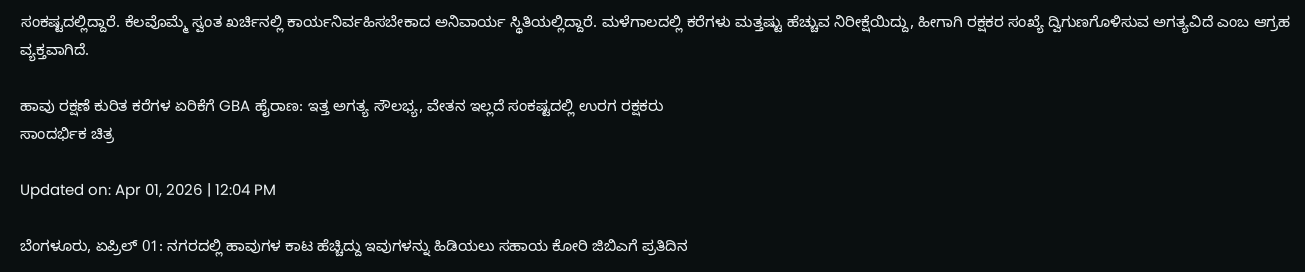ಸಂಕಷ್ಟದಲ್ಲಿದ್ದಾರೆ. ಕೆಲವೊಮ್ಮೆ ಸ್ವಂತ ಖರ್ಚಿನಲ್ಲಿ ಕಾರ್ಯನಿರ್ವಹಿಸಬೇಕಾದ ಅನಿವಾರ್ಯ ಸ್ಥಿತಿಯಲ್ಲಿದ್ದಾರೆ. ಮಳೆಗಾಲದಲ್ಲಿ ಕರೆಗಳು ಮತ್ತಷ್ಟು ಹೆಚ್ಚುವ ನಿರೀಕ್ಷೆಯಿದ್ದು, ಹೀಗಾಗಿ ರಕ್ಷಕರ ಸಂಖ್ಯೆ ದ್ವಿಗುಣಗೊಳಿಸುವ ಅಗತ್ಯವಿದೆ ಎಂಬ ಆಗ್ರಹ ವ್ಯಕ್ತವಾಗಿದೆ.

ಹಾವು ರಕ್ಷಣೆ ಕುರಿತ ಕರೆಗಳ ಏರಿಕೆಗೆ GBA ಹೈರಾಣ: ಇತ್ತ ಅಗತ್ಯ ಸೌಲಭ್ಯ, ವೇತನ ಇಲ್ಲದೆ ಸಂಕಷ್ಟದಲ್ಲಿ ಉರಗ ರಕ್ಷಕರು
ಸಾಂದರ್ಭಿಕ ಚಿತ್ರ

Updated on: Apr 01, 2026 | 12:04 PM

ಬೆಂಗಳೂರು, ಏಪ್ರಿಲ್ 01: ನಗರದಲ್ಲಿ ಹಾವುಗಳ ಕಾಟ ಹೆಚ್ಚಿದ್ದು ಇವುಗಳನ್ನು ಹಿಡಿಯಲು ಸಹಾಯ ಕೋರಿ ಜಿಬಿಎಗೆ ಪ್ರತಿದಿನ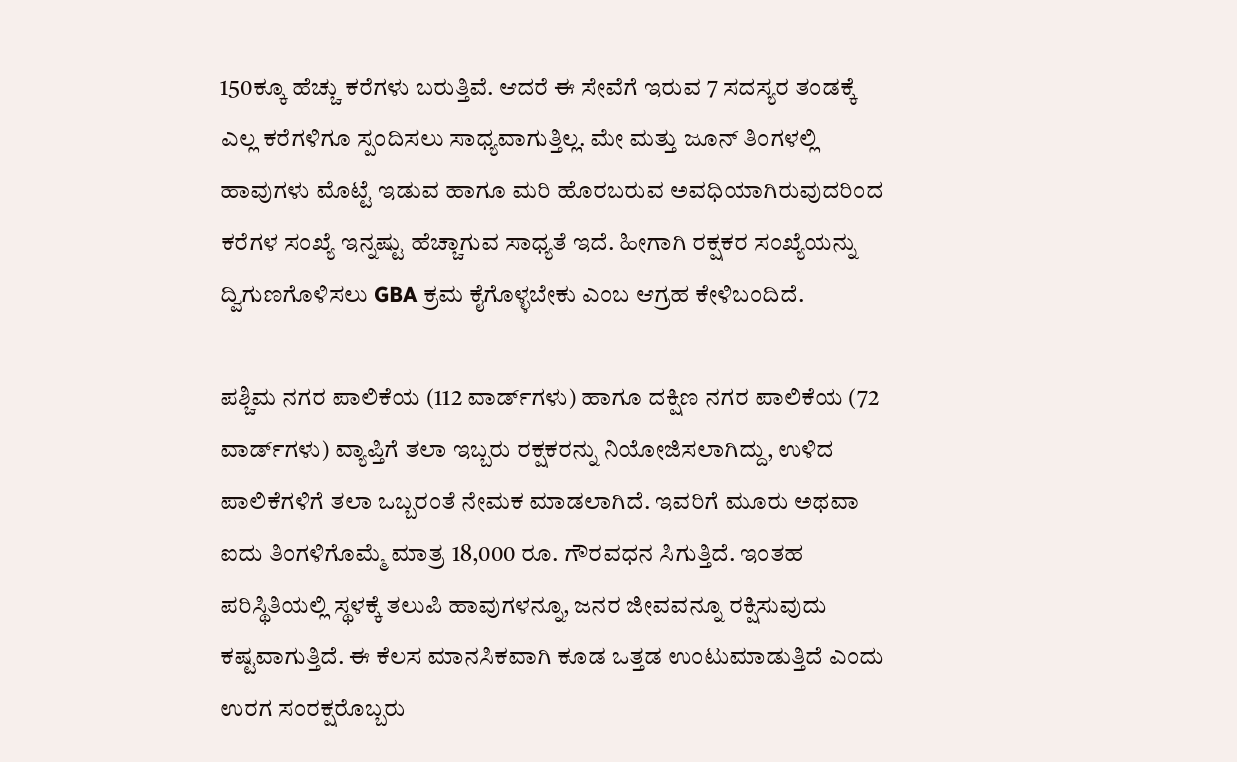150ಕ್ಕೂ ಹೆಚ್ಚು ಕರೆಗಳು ಬರುತ್ತಿವೆ. ಆದರೆ ಈ ಸೇವೆಗೆ ಇರುವ 7 ಸದಸ್ಯರ ತಂಡಕ್ಕೆ ಎಲ್ಲ ಕರೆಗಳಿಗೂ ಸ್ಪಂದಿಸಲು ಸಾಧ್ಯವಾಗುತ್ತಿಲ್ಲ. ಮೇ ಮತ್ತು ಜೂನ್ ತಿಂಗಳಲ್ಲಿ ಹಾವುಗಳು ಮೊಟ್ಟೆ ಇಡುವ ಹಾಗೂ ಮರಿ ಹೊರಬರುವ ಅವಧಿಯಾಗಿರುವುದರಿಂದ ಕರೆಗಳ ಸಂಖ್ಯೆ ಇನ್ನಷ್ಟು ಹೆಚ್ಚಾಗುವ ಸಾಧ್ಯತೆ ಇದೆ. ಹೀಗಾಗಿ ರಕ್ಷಕರ ಸಂಖ್ಯೆಯನ್ನು ದ್ವಿಗುಣಗೊಳಿಸಲು GBA ಕ್ರಮ ಕೈಗೊಳ್ಳಬೇಕು ಎಂಬ ಆಗ್ರಹ ಕೇಳಿಬಂದಿದೆ.

ಪಶ್ಚಿಮ ನಗರ ಪಾಲಿಕೆಯ (112 ವಾರ್ಡ್‌ಗಳು) ಹಾಗೂ ದಕ್ಷಿಣ ನಗರ ಪಾಲಿಕೆಯ (72 ವಾರ್ಡ್‌ಗಳು) ವ್ಯಾಪ್ತಿಗೆ ತಲಾ ಇಬ್ಬರು ರಕ್ಷಕರನ್ನು ನಿಯೋಜಿಸಲಾಗಿದ್ದು, ಉಳಿದ ಪಾಲಿಕೆಗಳಿಗೆ ತಲಾ ಒಬ್ಬರಂತೆ ನೇಮಕ ಮಾಡಲಾಗಿದೆ. ಇವರಿಗೆ ಮೂರು ಅಥವಾ ಐದು ತಿಂಗಳಿಗೊಮ್ಮೆ ಮಾತ್ರ 18,000 ರೂ. ಗೌರವಧನ ಸಿಗುತ್ತಿದೆ. ಇಂತಹ ಪರಿಸ್ಥಿತಿಯಲ್ಲಿ ಸ್ಥಳಕ್ಕೆ ತಲುಪಿ ಹಾವುಗಳನ್ನೂ, ಜನರ ಜೀವವನ್ನೂ ರಕ್ಷಿಸುವುದು ಕಷ್ಟವಾಗುತ್ತಿದೆ. ಈ ಕೆಲಸ ಮಾನಸಿಕವಾಗಿ ಕೂಡ ಒತ್ತಡ ಉಂಟುಮಾಡುತ್ತಿದೆ ಎಂದು ಉರಗ ಸಂರಕ್ಷರೊಬ್ಬರು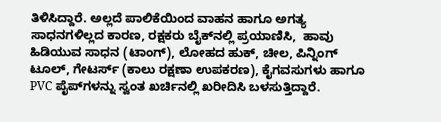ತಿಳಿಸಿದ್ದಾರೆ. ಅಲ್ಲದೆ ಪಾಲಿಕೆಯಿಂದ ವಾಹನ ಹಾಗೂ ಅಗತ್ಯ ಸಾಧನಗಳಿಲ್ಲದ ಕಾರಣ, ರಕ್ಷಕರು ಬೈಕ್‌ನಲ್ಲಿ ಪ್ರಯಾಣಿಸಿ,  ಹಾವು ಹಿಡಿಯುವ ಸಾಧನ (ಟಾಂಗ್), ಲೋಹದ ಹುಕ್, ಚೀಲ, ಪಿನ್ನಿಂಗ್ ಟೂಲ್, ಗೇಟರ್ಸ್ (ಕಾಲು ರಕ್ಷಣಾ ಉಪಕರಣ), ಕೈಗವಸುಗಳು ಹಾಗೂ PVC ಪೈಪ್‌ಗಳನ್ನು ಸ್ವಂತ ಖರ್ಚಿನಲ್ಲಿ ಖರೀದಿಸಿ ಬಳಸುತ್ತಿದ್ದಾರೆ.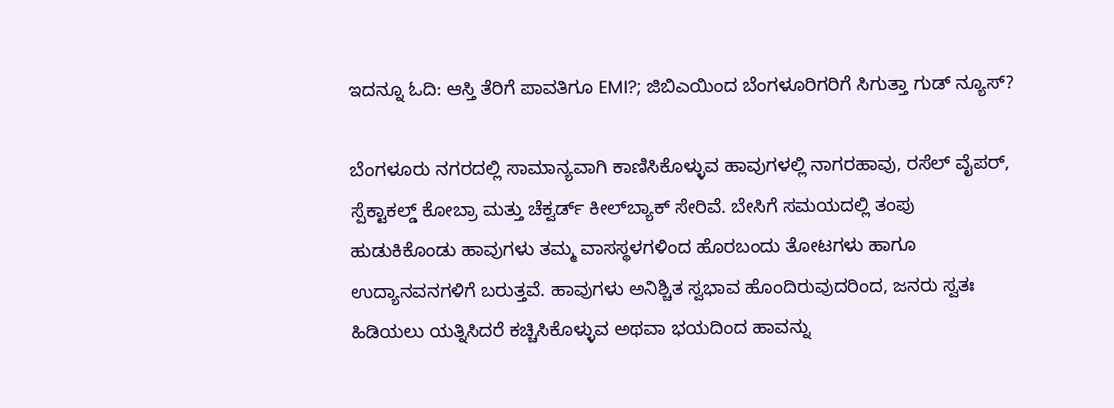ಇದನ್ನೂ ಓದಿ: ಆಸ್ತಿ ತೆರಿಗೆ ಪಾವತಿಗೂ EMI?; ಜಿಬಿಎಯಿಂದ ಬೆಂಗಳೂರಿಗರಿಗೆ ಸಿಗುತ್ತಾ ಗುಡ್ ನ್ಯೂಸ್?

ಬೆಂಗಳೂರು ನಗರದಲ್ಲಿ ಸಾಮಾನ್ಯವಾಗಿ ಕಾಣಿಸಿಕೊಳ್ಳುವ ಹಾವುಗಳಲ್ಲಿ ನಾಗರಹಾವು, ರಸೆಲ್ ವೈಪರ್, ಸ್ಪೆಕ್ಟಾಕಲ್ಡ್ ಕೋಬ್ರಾ ಮತ್ತು ಚೆಕ್ವರ್ಡ್ ಕೀಲ್‌ಬ್ಯಾಕ್ ಸೇರಿವೆ. ಬೇಸಿಗೆ ಸಮಯದಲ್ಲಿ ತಂಪು ಹುಡುಕಿಕೊಂಡು ಹಾವುಗಳು ತಮ್ಮ ವಾಸಸ್ಥಳಗಳಿಂದ ಹೊರಬಂದು ತೋಟಗಳು ಹಾಗೂ ಉದ್ಯಾನವನಗಳಿಗೆ ಬರುತ್ತವೆ. ಹಾವುಗಳು ಅನಿಶ್ಚಿತ ಸ್ವಭಾವ ಹೊಂದಿರುವುದರಿಂದ, ಜನರು ಸ್ವತಃ ಹಿಡಿಯಲು ಯತ್ನಿಸಿದರೆ ಕಚ್ಚಿಸಿಕೊಳ್ಳುವ ಅಥವಾ ಭಯದಿಂದ ಹಾವನ್ನು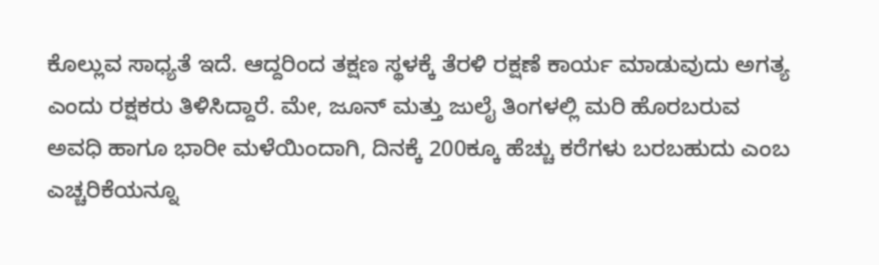ಕೊಲ್ಲುವ ಸಾಧ್ಯತೆ ಇದೆ. ಆದ್ದರಿಂದ ತಕ್ಷಣ ಸ್ಥಳಕ್ಕೆ ತೆರಳಿ ರಕ್ಷಣೆ ಕಾರ್ಯ ಮಾಡುವುದು ಅಗತ್ಯ ಎಂದು ರಕ್ಷಕರು ತಿಳಿಸಿದ್ದಾರೆ. ಮೇ, ಜೂನ್ ಮತ್ತು ಜುಲೈ ತಿಂಗಳಲ್ಲಿ ಮರಿ ಹೊರಬರುವ ಅವಧಿ ಹಾಗೂ ಭಾರೀ ಮಳೆಯಿಂದಾಗಿ, ದಿನಕ್ಕೆ 200ಕ್ಕೂ ಹೆಚ್ಚು ಕರೆಗಳು ಬರಬಹುದು ಎಂಬ ಎಚ್ಚರಿಕೆಯನ್ನೂ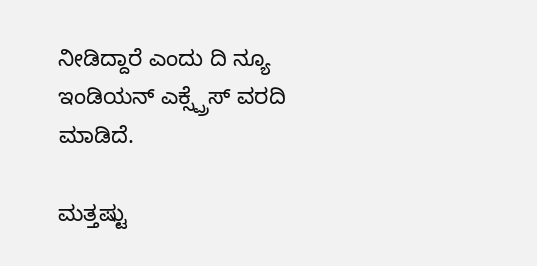ನೀಡಿದ್ದಾರೆ ಎಂದು ದಿ ನ್ಯೂ ಇಂಡಿಯನ್ ಎಕ್ಸ್ಪ್ರೆಸ್ ವರದಿ ಮಾಡಿದೆ.

ಮತ್ತಷ್ಟು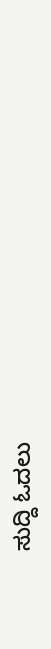ಸುದ್ದಿ ಓದಲು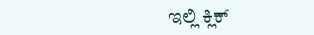ಇಲ್ಲಿ ಕ್ಲಿಕ್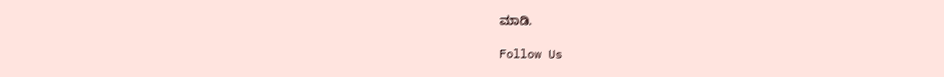ಮಾಡಿ.

Follow Us